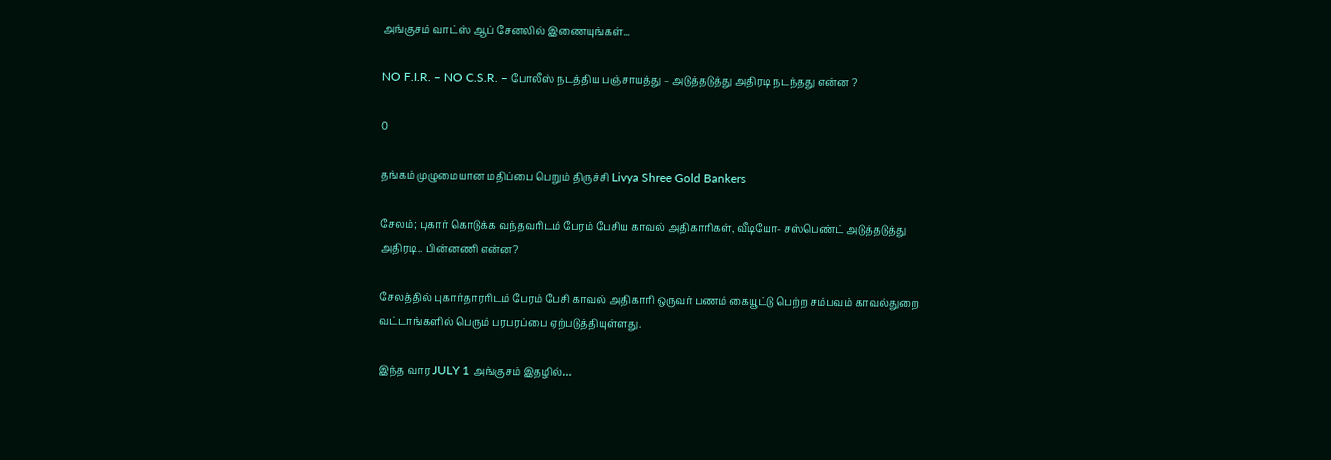அங்குசம் வாட்ஸ் ஆப் சேனலில் இணையுங்கள்...

NO F.I.R. – NO C.S.R. – போலீஸ் நடத்திய பஞ்சாயத்து – அடுத்தடுத்து அதிரடி நடந்தது என்ன ?

0

தங்கம் முழுமையான மதிப்பை பெறும் திருச்சி Livya Shree Gold Bankers

சேலம்; புகார் கொடுக்க வந்தவரிடம் பேரம் பேசிய காவல் அதிகாரிகள், வீடியோ- சஸ்பெண்ட் அடுத்தடுத்து அதிரடி.. பின்னணி என்ன?

சேலத்தில் புகார்தாரரிடம் பேரம் பேசி காவல் அதிகாரி ஒருவர் பணம் கையூட்டு பெற்ற சம்பவம் காவல்துறை வட்டாங்களில் பெரும் பரபரப்பை ஏற்படுத்தியுள்ளது.

இந்த வார JULY 1 அங்குசம் இதழில்…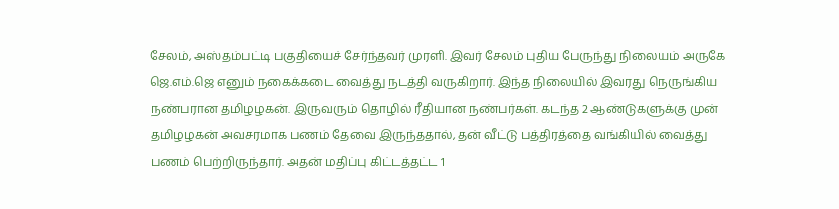சேலம், அஸ்தம்பட்டி பகுதியைச் சேர்ந்தவர் முரளி. இவர் சேலம் புதிய பேருந்து நிலையம் அருகே ஜெ.எம்.ஜெ எனும் நகைக்கடை வைத்து நடத்தி வருகிறார். இந்த நிலையில் இவரது நெருங்கிய நண்பரான தமிழழகன். இருவரும் தொழில் ரீதியான நண்பர்கள். கடந்த 2 ஆண்டுகளுக்கு முன் தமிழழகன் அவசரமாக பணம் தேவை இருந்ததால், தன் வீட்டு பத்திரத்தை வங்கியில் வைத்து பணம் பெற்றிருந்தார். அதன் மதிப்பு கிட்டத்தட்ட 1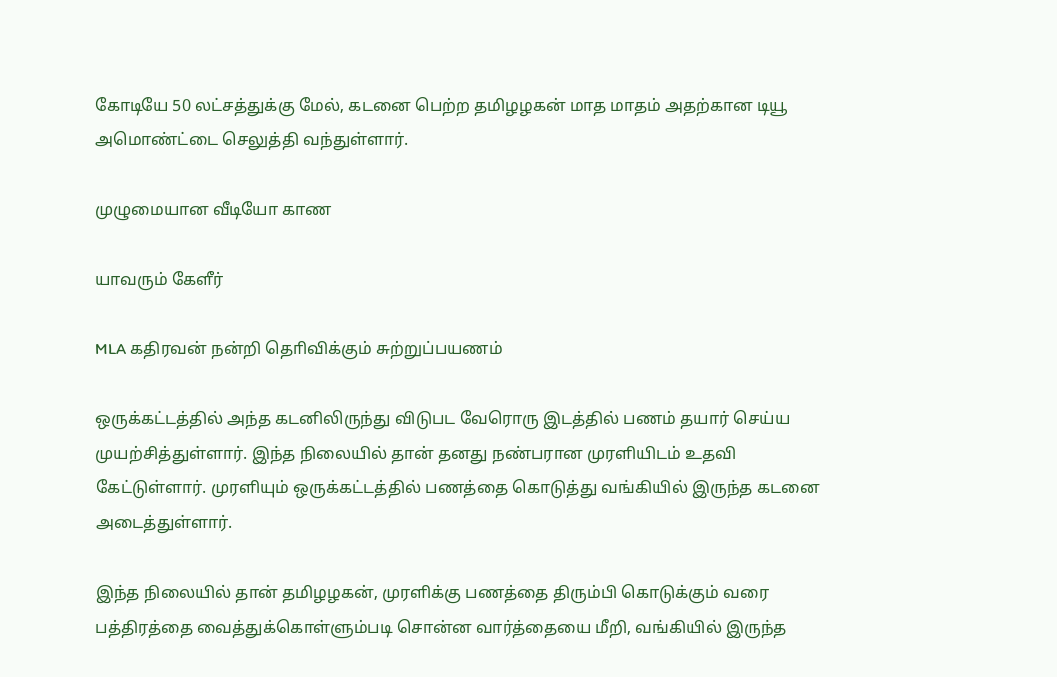கோடியே 50 லட்சத்துக்கு மேல், கடனை பெற்ற தமிழழகன் மாத மாதம் அதற்கான டியூ அமொண்ட்டை செலுத்தி வந்துள்ளார்.

முழுமையான வீடியோ காண

யாவரும் கேளீர்

MLA கதிரவன் நன்றி தொிவிக்கும் சுற்றுப்பயணம்

ஒருக்கட்டத்தில் அந்த கடனிலிருந்து விடுபட வேரொரு இடத்தில் பணம் தயார் செய்ய முயற்சித்துள்ளார். இந்த நிலையில் தான் தனது நண்பரான முரளியிடம் உதவி கேட்டுள்ளார். முரளியும் ஒருக்கட்டத்தில் பணத்தை கொடுத்து வங்கியில் இருந்த கடனை அடைத்துள்ளார்.

இந்த நிலையில் தான் தமிழழகன், முரளிக்கு பணத்தை திரும்பி கொடுக்கும் வரை பத்திரத்தை வைத்துக்கொள்ளும்படி சொன்ன வார்த்தையை மீறி, வங்கியில் இருந்த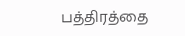பத்திரத்தை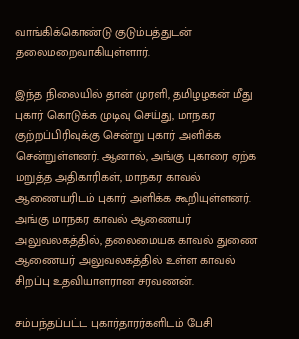வாங்கிக்கொண்டு குடும்பத்துடன் தலைமறைவாகியுள்ளார்.

இந்த நிலையில் தான் முரளி, தமிழழகன் மீது புகார் கொடுக்க முடிவு செய்து, மாநகர குற்றப்பிரிவுக்கு சென்று புகார் அளிக்க சென்றுள்ளனர். ஆனால், அங்கு புகாரை ஏற்க மறுத்த அதிகாரிகள், மாநகர காவல் ஆணையரிடம் புகார் அளிக்க கூறியுள்ளனர். அங்கு மாநகர காவல் ஆணையர் அலுவலகத்தில், தலைமையக காவல் துணை ஆணையர் அலுவலகத்தில் உள்ள காவல் சிறப்பு உதவியாளரான சரவணன்.

சம்பந்தப்பட்ட புகார்தாரர்களிடம் பேசி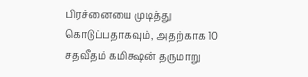பிரச்னையை முடித்து கொடுப்பதாகவும், அதற்காக 10 சதவீதம் கமிக்ஷன் தருமாறு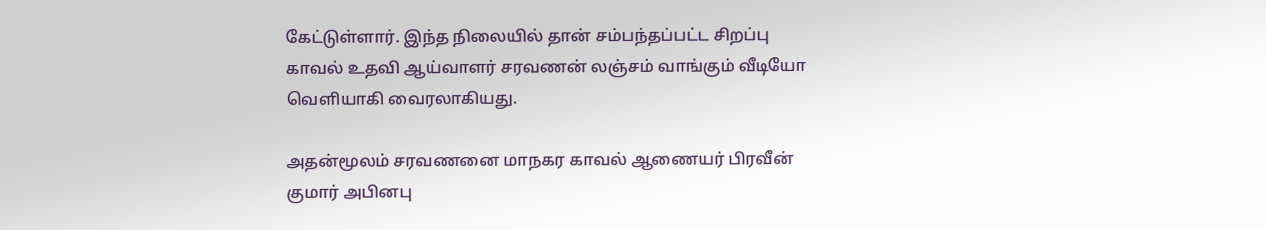கேட்டுள்ளார். இந்த நிலையில் தான் சம்பந்தப்பட்ட சிறப்பு காவல் உதவி ஆய்வாளர் சரவணன் லஞ்சம் வாங்கும் வீடியோ வெளியாகி வைரலாகியது.

அதன்மூலம் சரவணனை மாநகர காவல் ஆணையர் பிரவீன் குமார் அபினபு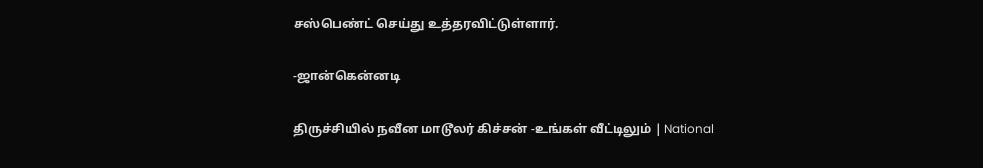சஸ்பெண்ட் செய்து உத்தரவிட்டுள்ளார்.

-ஜான்கென்னடி

திருச்சியில் நவீன மாடூலர் கிச்சன் -உங்கள் வீட்டிலும் | National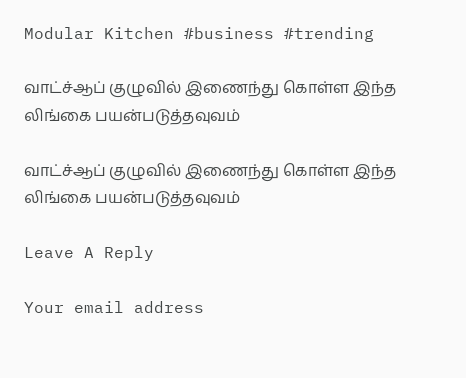Modular Kitchen #business #trending

வாட்ச்ஆப் குழுவில் இணைந்து கொள்ள இந்த லிங்கை பயன்படுத்தவுவம்

வாட்ச்ஆப் குழுவில் இணைந்து கொள்ள இந்த லிங்கை பயன்படுத்தவுவம்

Leave A Reply

Your email address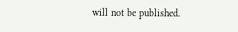will not be published.